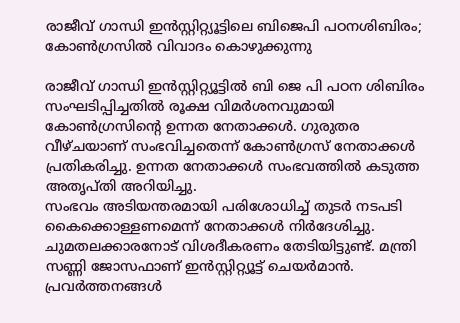രാജീവ് ഗാന്ധി ഇൻസ്റ്റിറ്റ്യൂട്ടിലെ ബിജെപി പഠനശിബിരം; കോൺഗ്രസിൽ വിവാദം കൊഴുക്കുന്നു

രാജീവ് ഗാന്ധി ഇൻസ്റ്റിറ്റ്യൂട്ടിൽ ബി ജെ പി പഠന ശിബിരം സംഘടിപ്പിച്ചതിൽ രൂക്ഷ വിമർശനവുമായി കോൺഗ്രസിന്റെ ഉന്നത നേതാക്കൾ. ഗുരുതര വീഴ്ചയാണ് സംഭവിച്ചതെന്ന് കോൺഗ്രസ് നേതാക്കൾ പ്രതികരിച്ചു. ഉന്നത നേതാക്കൾ സംഭവത്തിൽ കടുത്ത അതൃപ്തി അറിയിച്ചു.
സംഭവം അടിയന്തരമായി പരിശോധിച്ച് തുടർ നടപടി കൈക്കൊള്ളണമെന്ന് നേതാക്കൾ നിർദേശിച്ചു. ചുമതലക്കാരനോട് വിശദീകരണം തേടിയിട്ടുണ്ട്. മന്ത്രി സണ്ണി ജോസഫാണ് ഇൻസ്റ്റിറ്റ്യൂട്ട് ചെയർമാൻ. പ്രവർത്തനങ്ങൾ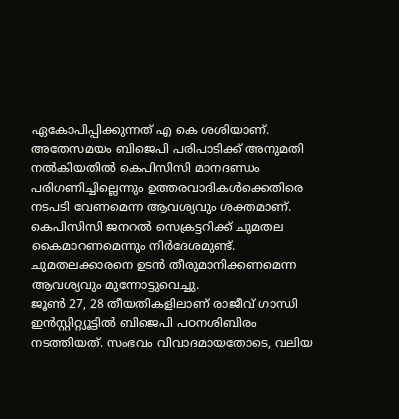ഏകോപിപ്പിക്കുന്നത് എ കെ ശശിയാണ്.
അതേസമയം ബിജെപി പരിപാടിക്ക് അനുമതി നൽകിയതിൽ കെപിസിസി മാനദണ്ഡം പരിഗണിച്ചില്ലെന്നും ഉത്തരവാദികൾക്കെതിരെ നടപടി വേണമെന്ന ആവശ്യവും ശക്തമാണ്. കെപിസിസി ജനറൽ സെക്രട്ടറിക്ക് ചുമതല കൈമാറണമെന്നും നിർദേശമുണ്ട്. ചുമതലക്കാരനെ ഉടൻ തീരുമാനിക്കണമെന്ന ആവശ്യവും മുന്നോട്ടുവെച്ചു.
ജൂൺ 27, 28 തീയതികളിലാണ് രാജീവ് ഗാന്ധി ഇൻസ്റ്റിറ്റ്യൂട്ടിൽ ബിജെപി പഠനശിബിരം നടത്തിയത്. സംഭവം വിവാദമായതോടെ, വലിയ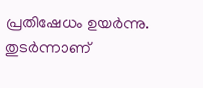പ്രതിഷേധം ഉയർന്നു. തുടർന്നാണ്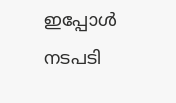ഇപ്പോൾ നടപടി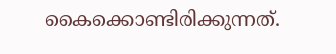കൈക്കൊണ്ടിരിക്കുന്നത്.